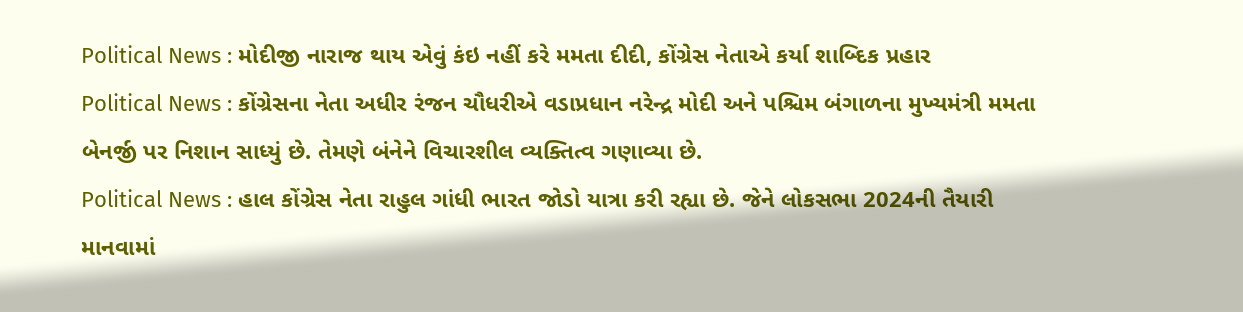Political News : મોદીજી નારાજ થાય એવું કંઇ નહીં કરે મમતા દીદી, કોંગ્રેસ નેતાએ કર્યા શાબ્દિક પ્રહાર
Political News : કોંગ્રેસના નેતા અધીર રંજન ચૌધરીએ વડાપ્રધાન નરેન્દ્ર મોદી અને પશ્ચિમ બંગાળના મુખ્યમંત્રી મમતા બેનર્જી પર નિશાન સાધ્યું છે. તેમણે બંનેને વિચારશીલ વ્યક્તિત્વ ગણાવ્યા છે.
Political News : હાલ કોંગ્રેસ નેતા રાહુલ ગાંધી ભારત જોડો યાત્રા કરી રહ્યા છે. જેને લોકસભા 2024ની તૈયારી માનવામાં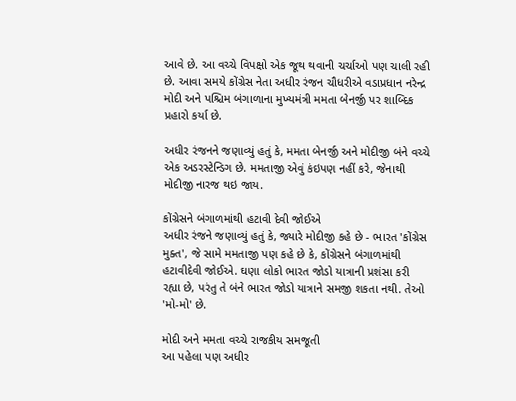આવે છે. આ વચ્ચે વિપક્ષો એક જૂથ થવાની ચર્ચાઓ પણ ચાલી રહી છે. આવા સમયે કોંગ્રેસ નેતા અધીર રંજન ચૌધરીએ વડાપ્રધાન નરેન્દ્ર મોદી અને પશ્ચિમ બંગાળાના મુખ્યમંત્રી મમતા બેનર્જી પર શાબ્દિક પ્રહારો કર્યા છે.

અધીર રંજનને જણાવ્યું હતું કે, મમતા બેનર્જી અને મોદીજી બંને વચ્ચે એક અડરસ્ટેન્ડિગ છે. મમતાજી એવું કંઇપણ નહીં કરે, જેનાથી મોદીજી નારજ થઇ જાય.

કોંગ્રેસને બંગાળમાંથી હટાવી દેવી જોઈએ
અધીર રંજને જણાવ્યું હતું કે, જ્યારે મોદીજી કહે છે - ભારત 'કોંગ્રેસ મુક્ત', જે સામે મમતાજી પણ કહે છે કે, કોંગ્રેસને બંગાળમાંથી હટાવીદેવી જોઈએ. ઘણા લોકો ભારત જોડો યાત્રાની પ્રશંસા કરી રહ્યા છે, પરંતુ તે બંને ભારત જોડો યાત્રાને સમજી શકતા નથી. તેઓ 'મો-મો' છે.

મોદી અને મમતા વચ્ચે રાજકીય સમજૂતી
આ પહેલા પણ અધીર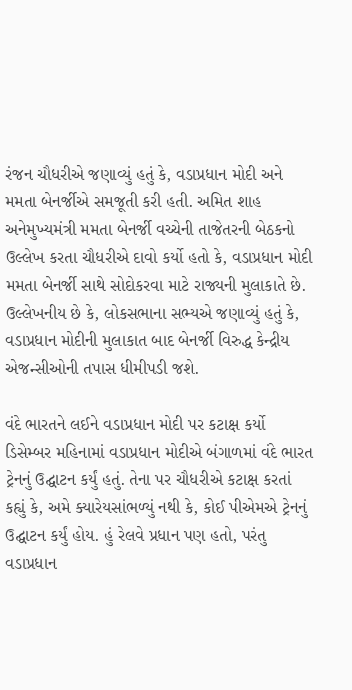રંજન ચૌધરીએ જણાવ્યું હતું કે, વડાપ્રધાન મોદી અને મમતા બેનર્જીએ સમજૂતી કરી હતી. અમિત શાહ અનેમુખ્યમંત્રી મમતા બેનર્જી વચ્ચેની તાજેતરની બેઠકનો ઉલ્લેખ કરતા ચૌધરીએ દાવો કર્યો હતો કે, વડાપ્રધાન મોદી મમતા બેનર્જી સાથે સોદોકરવા માટે રાજ્યની મુલાકાતે છે.
ઉલ્લેખનીય છે કે, લોકસભાના સભ્યએ જણાવ્યું હતું કે, વડાપ્રધાન મોદીની મુલાકાત બાદ બેનર્જી વિરુદ્ધ કેન્દ્રીય એજન્સીઓની તપાસ ધીમીપડી જશે.

વંદે ભારતને લઈને વડાપ્રધાન મોદી પર કટાક્ષ કર્યો
ડિસેમ્બર મહિનામાં વડાપ્રધાન મોદીએ બંગાળમાં વંદે ભારત ટ્રેનનું ઉદ્ઘાટન કર્યું હતું. તેના પર ચૌધરીએ કટાક્ષ કરતાં કહ્યું કે, અમે ક્યારેયસાંભળ્યું નથી કે, કોઈ પીએમએ ટ્રેનનું ઉદ્ઘાટન કર્યું હોય. હું રેલવે પ્રધાન પણ હતો, પરંતુ વડાપ્રધાન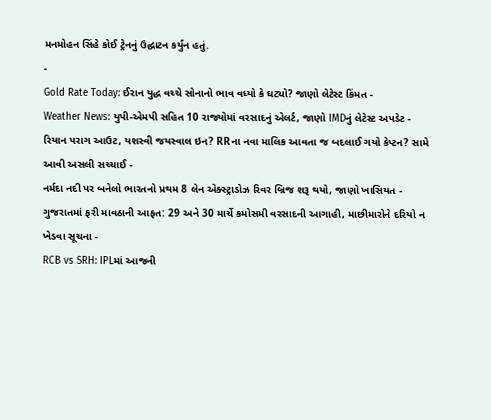મનમોહન સિંહે કોઈ ટ્રેનનું ઉદ્ઘાટન કર્યુંન હતું.
-
Gold Rate Today: ઈરાન યુદ્ધ વચ્ચે સોનાનો ભાવ વધ્યો કે ઘટ્યો? જાણો લેટેસ્ટ કિંમત -
Weather News: યુપી-એમપી સહિત 10 રાજ્યોમાં વરસાદનું એલર્ટ, જાણો IMDનું લેટેસ્ટ અપડેટ -
રિયાન પરાગ આઉટ, યશસ્વી જયસ્વાલ ઇન? RRના નવા માલિક આવતા જ બદલાઈ ગયો કેપ્ટન? સામે આવી અસલી સચ્ચાઈ -
નર્મદા નદી પર બનેલો ભારતનો પ્રથમ 8 લેન એક્સ્ટ્રાડોઝ રિવર બ્રિજ શરૂ થયો, જાણો ખાસિયત -
ગુજરાતમાં ફરી માવઠાની આફત: 29 અને 30 માર્ચે કમોસમી વરસાદની આગાહી, માછીમારોને દરિયો ન ખેડવા સૂચના -
RCB vs SRH: IPLમાં આજની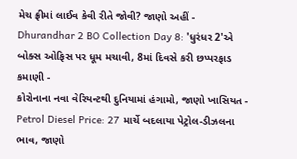મેચ ફ્રીમાં લાઈવ કેવી રીતે જોવી? જાણો અહીં -
Dhurandhar 2 BO Collection Day 8: 'ધુરંધર 2'એ બોક્સ ઓફિસ પર ધૂમ મચાવી, 8માં દિવસે કરી છપ્પરફાડ કમાણી -
કોરોનાના નવા વેરિયન્ટથી દુનિયામાં હંગામો, જાણો ખાસિયત -
Petrol Diesel Price: 27 માર્ચે બદલાયા પેટ્રોલ-ડીઝલના ભાવ, જાણો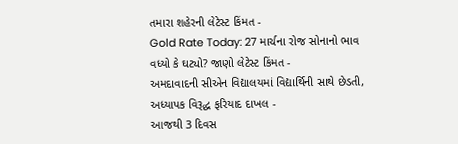તમારા શહેરની લેટેસ્ટ કિંમત -
Gold Rate Today: 27 માર્ચના રોજ સોનાનો ભાવ વધ્યો કે ઘટ્યો? જાણો લેટેસ્ટ કિંમત -
અમદાવાદની સીએન વિદ્યાલયમાં વિદ્યાર્થિની સાથે છેડતી, અધ્યાપક વિરૂદ્ધ ફરિયાદ દાખલ -
આજથી 3 દિવસ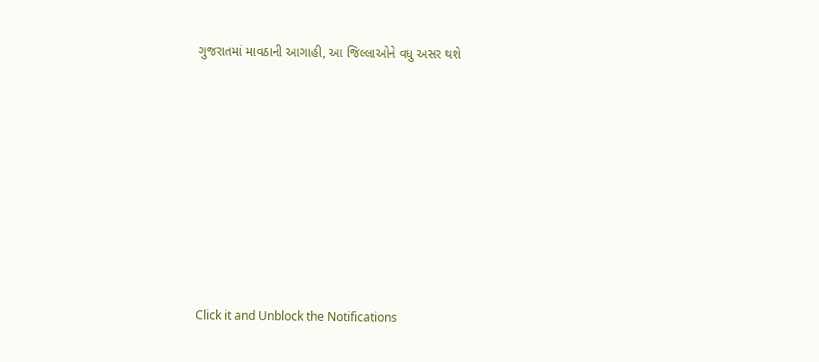ગુજરાતમાં માવઠાની આગાહી, આ જિલ્લાઓને વધુ અસર થશે










Click it and Unblock the Notifications